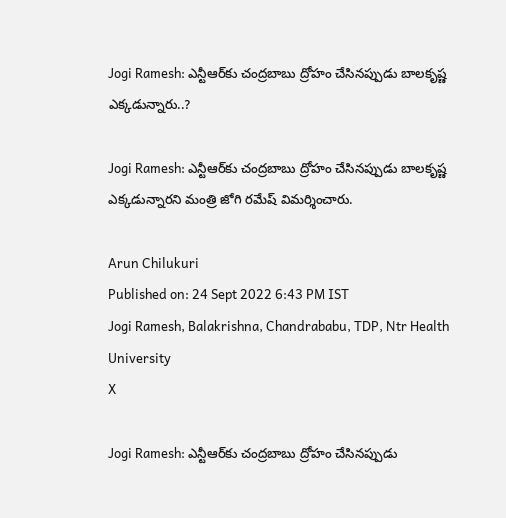Jogi Ramesh: ఎన్టీఆర్‌కు చంద్రబాబు ద్రోహం చేసినప్పుడు బాలకృష్ణ ఎక్కడున్నారు..?

Jogi Ramesh: ఎన్టీఆర్‌కు చంద్రబాబు ద్రోహం చేసినప్పుడు బాలకృష్ణ ఎక్కడున్నారని మంత్రి జోగి రమేష్ విమర్శించారు.

Arun Chilukuri
Published on: 24 Sept 2022 6:43 PM IST
Jogi Ramesh, Balakrishna, Chandrababu, TDP, Ntr Health University
X

Jogi Ramesh: ఎన్టీఆర్‌కు చంద్రబాబు ద్రోహం చేసినప్పుడు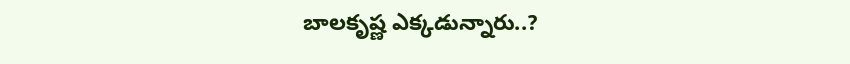బాలకృష్ణ ఎక్కడున్నారు..?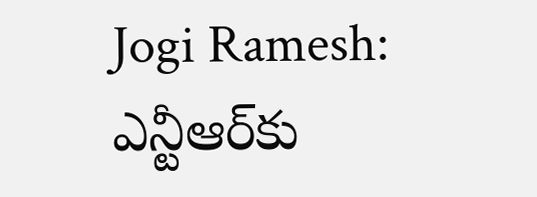Jogi Ramesh: ఎన్టీఆర్‌కు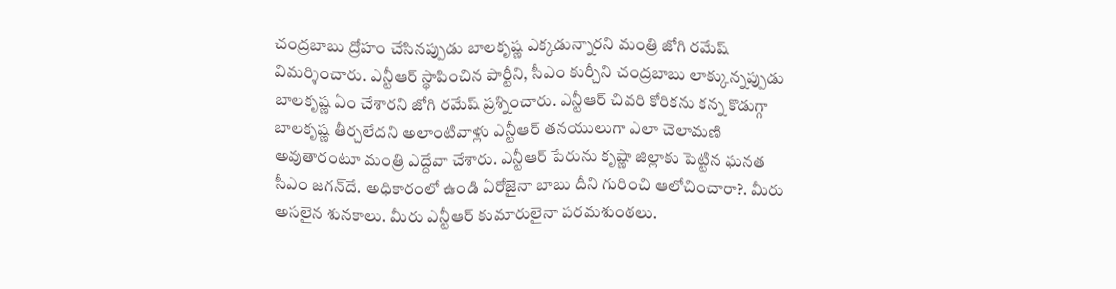చంద్రబాబు ద్రోహం చేసినప్పుడు బాలకృష్ణ ఎక్కడున్నారని మంత్రి జోగి రమేష్ విమర్శించారు. ఎన్టీఆర్‌ స్థాపించిన పార్టీని, సీఎం కుర్చీని చంద్రబాబు లాక్కున్నప్పుడు బాలకృష్ణ ఏం చేశారని జోగి రమేష్ ప్రశ్నించారు. ఎన్టీఆర్ చివరి కోరికను కన్న కొడుగ్గా బాలకృష్ణ తీర్చలేదని అలాంటివాళ్లు ఎన్టీఆర్‌ తనయులుగా ఎలా చెలామణి అవుతారంటూ మంత్రి ఎద్దేవా చేశారు. ఎన్టీఆర్‌ పేరును కృష్ణా జిల్లాకు పెట్టిన ఘనత సీఎం జగన్‌దే. అధికారంలో ఉండి ఏరోజైనా బాబు దీని గురించి ఆలోచించారా?. మీరు అసలైన శునకాలు. మీరు ఎన్టీఆర్‌ కుమారులైనా పరమశుంఠలు.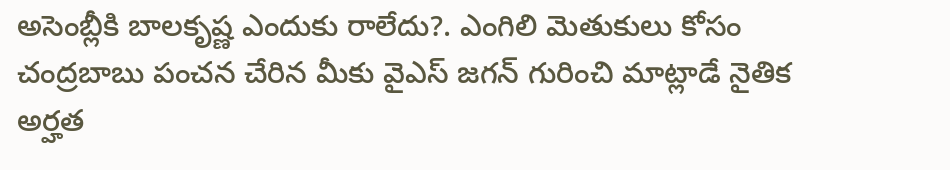అసెంబ్లీకి బాలకృష్ణ ఎందుకు రాలేదు?. ఎంగిలి మెతుకులు కోసం చంద్రబాబు పంచన చేరిన మీకు వైఎస్‌ జగన్‌ గురించి మాట్లాడే నైతిక అర్హత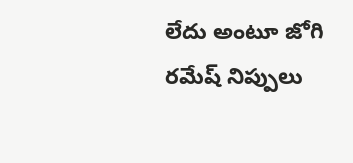లేదు అంటూ జోగి రమేష్‌ నిప్పులు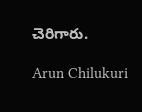చెరిగారు.

Arun Chilukuri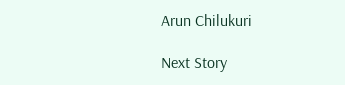Arun Chilukuri

Next Story